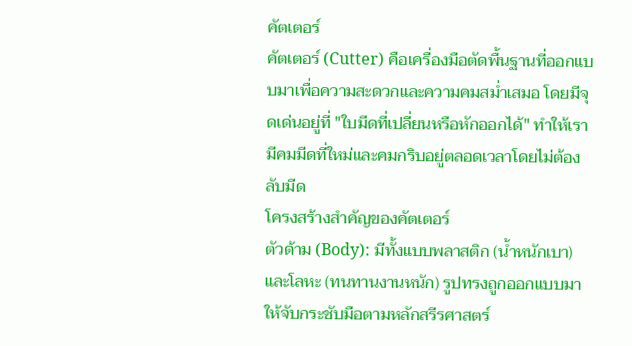คัตเตอร์
คัตเตอร์ (Cutter) คือเครื่องมือตัดพื้นฐานที่ออกแบบมาเพื่อความสะดวกและความคมสม่ำเสมอ โดยมีจุดเด่นอยู่ที่ "ใบมีดที่เปลี่ยนหรือหักออกได้" ทำให้เรามีคมมีดที่ใหม่และคมกริบอยู่ตลอดเวลาโดยไม่ต้องลับมีด
โครงสร้างสำคัญของคัตเตอร์
ตัวด้าม (Body): มีทั้งแบบพลาสติก (น้ำหนักเบา) และโลหะ (ทนทานงานหนัก) รูปทรงถูกออกแบบมาให้จับกระชับมือตามหลักสรีรศาสตร์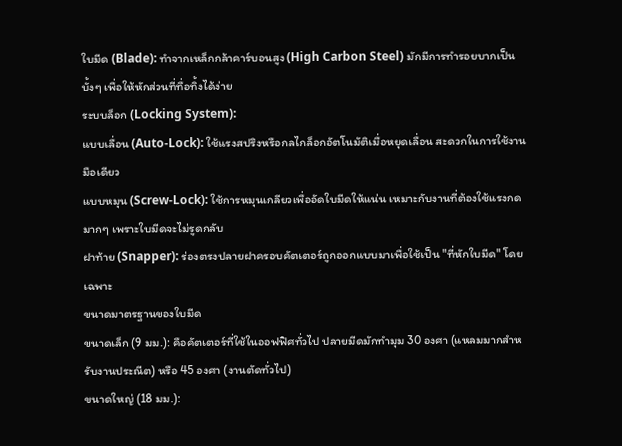ใบมีด (Blade): ทำจากเหล็กกล้าคาร์บอนสูง (High Carbon Steel) มักมีการทำรอยบากเป็นบั้งๆ เพื่อให้หักส่วนที่ทื่อทิ้งได้ง่าย
ระบบล็อก (Locking System):
แบบเลื่อน (Auto-Lock): ใช้แรงสปริงหรือกลไกล็อกอัตโนมัติเมื่อหยุดเลื่อน สะดวกในการใช้งานมือเดียว
แบบหมุน (Screw-Lock): ใช้การหมุนเกลียวเพื่ออัดใบมีดให้แน่น เหมาะกับงานที่ต้องใช้แรงกดมากๆ เพราะใบมีดจะไม่รูดกลับ
ฝาท้าย (Snapper): ร่องตรงปลายฝาครอบคัตเตอร์ถูกออกแบบมาเพื่อใช้เป็น "ที่หักใบมีด" โดยเฉพาะ
ขนาดมาตรฐานของใบมีด
ขนาดเล็ก (9 มม.): คือคัตเตอร์ที่ใช้ในออฟฟิศทั่วไป ปลายมีดมักทำมุม 30 องศา (แหลมมากสำหรับงานประณีต) หรือ 45 องศา (งานตัดทั่วไป)
ขนาดใหญ่ (18 มม.):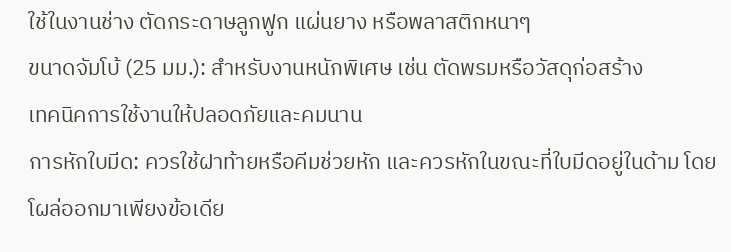ใช้ในงานช่าง ตัดกระดาษลูกฟูก แผ่นยาง หรือพลาสติกหนาๆ
ขนาดจัมโบ้ (25 มม.): สำหรับงานหนักพิเศษ เช่น ตัดพรมหรือวัสดุก่อสร้าง
เทคนิคการใช้งานให้ปลอดภัยและคมนาน
การหักใบมีด: ควรใช้ฝาท้ายหรือคีมช่วยหัก และควรหักในขณะที่ใบมีดอยู่ในด้าม โดยโผล่ออกมาเพียงข้อเดีย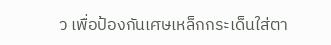ว เพื่อป้องกันเศษเหล็กกระเด็นใส่ตา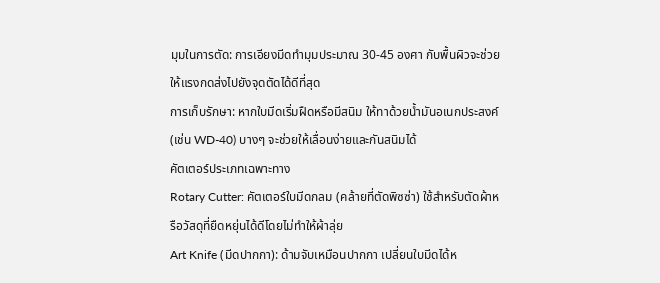มุมในการตัด: การเอียงมีดทำมุมประมาณ 30-45 องศา กับพื้นผิวจะช่วยให้แรงกดส่งไปยังจุดตัดได้ดีที่สุด
การเก็บรักษา: หากใบมีดเริ่มฝืดหรือมีสนิม ให้ทาด้วยน้ำมันอเนกประสงค์ (เช่น WD-40) บางๆ จะช่วยให้เลื่อนง่ายและกันสนิมได้
คัตเตอร์ประเภทเฉพาะทาง
Rotary Cutter: คัตเตอร์ใบมีดกลม (คล้ายที่ตัดพิซซ่า) ใช้สำหรับตัดผ้าหรือวัสดุที่ยืดหยุ่นได้ดีโดยไม่ทำให้ผ้าลุ่ย
Art Knife (มีดปากกา): ด้ามจับเหมือนปากกา เปลี่ยนใบมีดได้ห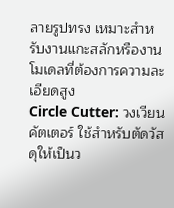ลายรูปทรง เหมาะสำหรับงานแกะสลักหรืองานโมเดลที่ต้องการความละเอียดสูง
Circle Cutter: วงเวียนคัตเตอร์ ใช้สำหรับตัดวัสดุให้เป็นว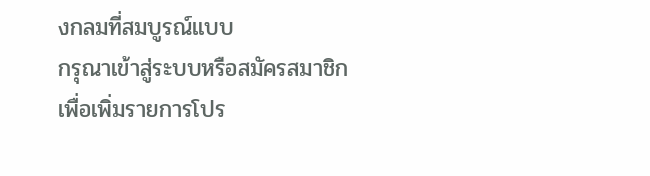งกลมที่สมบูรณ์แบบ
กรุณาเข้าสู่ระบบหรือสมัครสมาชิก
เพื่อเพิ่มรายการโปร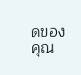ดของคุณ